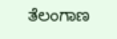ತೆಲಂಗಾಣ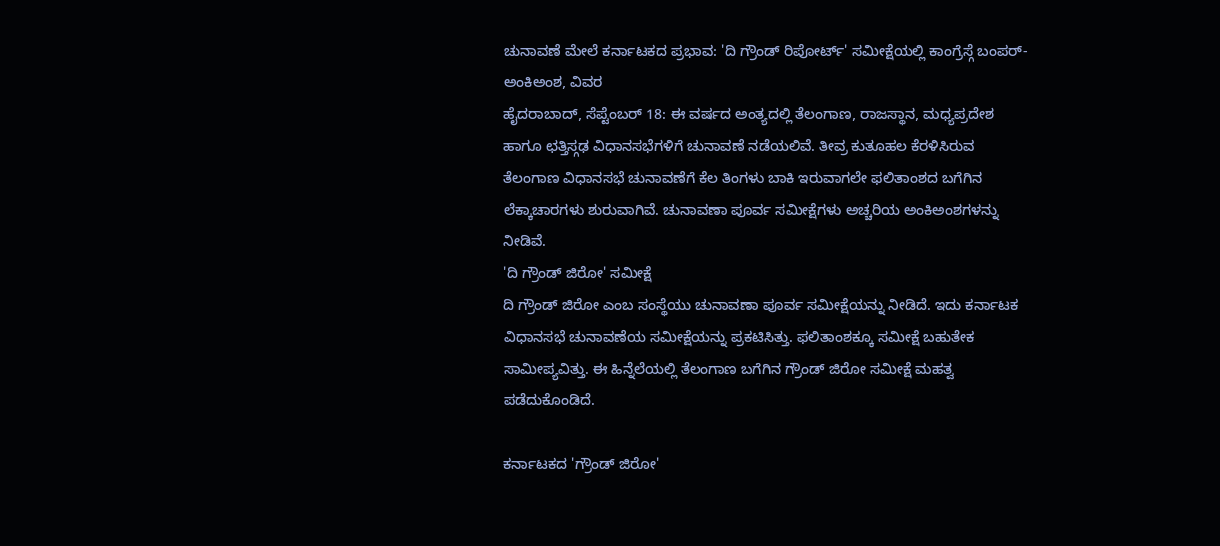ಚುನಾವಣೆ ಮೇಲೆ ಕರ್ನಾಟಕದ ಪ್ರಭಾವ: 'ದಿ ಗ್ರೌಂಡ್ ರಿಪೋರ್ಟ್' ಸಮೀಕ್ಷೆಯಲ್ಲಿ ಕಾಂಗ್ರೆಸ್ಗೆ ಬಂಪರ್- ಅಂಕಿಅಂಶ, ವಿವರ
ಹೈದರಾಬಾದ್, ಸೆಪ್ಟೆಂಬರ್ 18: ಈ ವರ್ಷದ ಅಂತ್ಯದಲ್ಲಿ ತೆಲಂಗಾಣ, ರಾಜಸ್ಥಾನ, ಮಧ್ಯಪ್ರದೇಶ ಹಾಗೂ ಛತ್ತಿಸ್ಗಢ ವಿಧಾನಸಭೆಗಳಿಗೆ ಚುನಾವಣೆ ನಡೆಯಲಿವೆ. ತೀವ್ರ ಕುತೂಹಲ ಕೆರಳಿಸಿರುವ ತೆಲಂಗಾಣ ವಿಧಾನಸಭೆ ಚುನಾವಣೆಗೆ ಕೆಲ ತಿಂಗಳು ಬಾಕಿ ಇರುವಾಗಲೇ ಫಲಿತಾಂಶದ ಬಗೆಗಿನ ಲೆಕ್ಕಾಚಾರಗಳು ಶುರುವಾಗಿವೆ. ಚುನಾವಣಾ ಪೂರ್ವ ಸಮೀಕ್ಷೆಗಳು ಅಚ್ಚರಿಯ ಅಂಕಿಅಂಶಗಳನ್ನು ನೀಡಿವೆ.
'ದಿ ಗ್ರೌಂಡ್ ಜಿರೋ' ಸಮೀಕ್ಷೆ
ದಿ ಗ್ರೌಂಡ್ ಜಿರೋ ಎಂಬ ಸಂಸ್ಥೆಯು ಚುನಾವಣಾ ಪೂರ್ವ ಸಮೀಕ್ಷೆಯನ್ನು ನೀಡಿದೆ. ಇದು ಕರ್ನಾಟಕ ವಿಧಾನಸಭೆ ಚುನಾವಣೆಯ ಸಮೀಕ್ಷೆಯನ್ನು ಪ್ರಕಟಿಸಿತ್ತು. ಫಲಿತಾಂಶಕ್ಕೂ ಸಮೀಕ್ಷೆ ಬಹುತೇಕ ಸಾಮೀಪ್ಯವಿತ್ತು. ಈ ಹಿನ್ನೆಲೆಯಲ್ಲಿ ತೆಲಂಗಾಣ ಬಗೆಗಿನ ಗ್ರೌಂಡ್ ಜಿರೋ ಸಮೀಕ್ಷೆ ಮಹತ್ವ ಪಡೆದುಕೊಂಡಿದೆ.

ಕರ್ನಾಟಕದ 'ಗ್ರೌಂಡ್ ಜಿರೋ'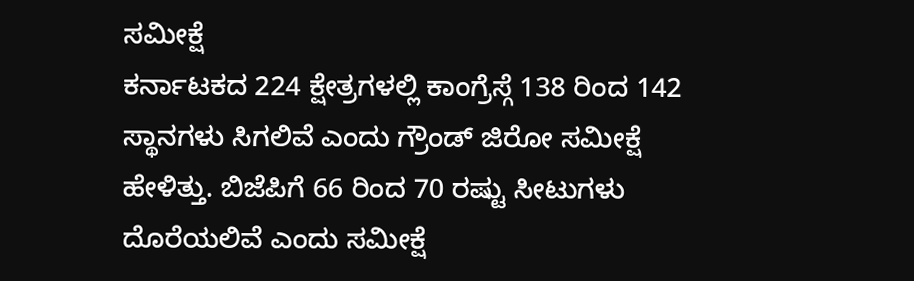ಸಮೀಕ್ಷೆ
ಕರ್ನಾಟಕದ 224 ಕ್ಷೇತ್ರಗಳಲ್ಲಿ ಕಾಂಗ್ರೆಸ್ಗೆ 138 ರಿಂದ 142 ಸ್ಥಾನಗಳು ಸಿಗಲಿವೆ ಎಂದು ಗ್ರೌಂಡ್ ಜಿರೋ ಸಮೀಕ್ಷೆ ಹೇಳಿತ್ತು. ಬಿಜೆಪಿಗೆ 66 ರಿಂದ 70 ರಷ್ಟು ಸೀಟುಗಳು ದೊರೆಯಲಿವೆ ಎಂದು ಸಮೀಕ್ಷೆ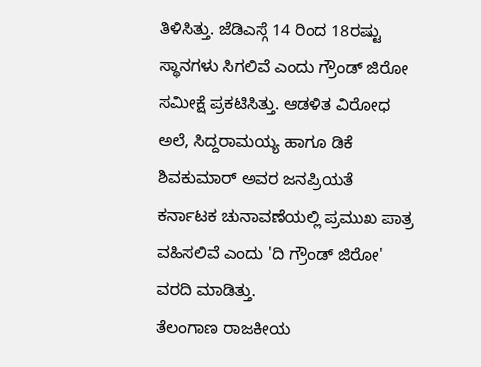ತಿಳಿಸಿತ್ತು. ಜೆಡಿಎಸ್ಗೆ 14 ರಿಂದ 18ರಷ್ಟು ಸ್ಥಾನಗಳು ಸಿಗಲಿವೆ ಎಂದು ಗ್ರೌಂಡ್ ಜಿರೋ ಸಮೀಕ್ಷೆ ಪ್ರಕಟಿಸಿತ್ತು. ಆಡಳಿತ ವಿರೋಧ ಅಲೆ, ಸಿದ್ದರಾಮಯ್ಯ ಹಾಗೂ ಡಿಕೆ ಶಿವಕುಮಾರ್ ಅವರ ಜನಪ್ರಿಯತೆ ಕರ್ನಾಟಕ ಚುನಾವಣೆಯಲ್ಲಿ ಪ್ರಮುಖ ಪಾತ್ರ ವಹಿಸಲಿವೆ ಎಂದು 'ದಿ ಗ್ರೌಂಡ್ ಜಿರೋ' ವರದಿ ಮಾಡಿತ್ತು.
ತೆಲಂಗಾಣ ರಾಜಕೀಯ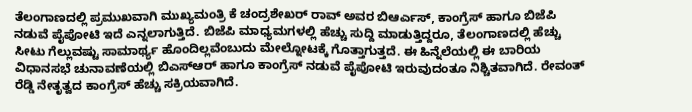ತೆಲಂಗಾಣದಲ್ಲಿ ಪ್ರಮುಖವಾಗಿ ಮುಖ್ಯಮಂತ್ರಿ ಕೆ ಚಂದ್ರಶೇಖರ್ ರಾವ್ ಅವರ ಬಿಆರ್ಎಸ್, ಕಾಂಗ್ರೆಸ್ ಹಾಗೂ ಬಿಜೆಪಿ ನಡುವೆ ಪೈಪೋಟಿ ಇದೆ ಎನ್ನಲಾಗುತ್ತಿದೆ. ಬಿಜೆಪಿ ಮಾಧ್ಯಮಗಳಲ್ಲಿ ಹೆಚ್ಚು ಸುದ್ದಿ ಮಾಡುತ್ತಿದ್ದರೂ, ತೆಲಂಗಾಣದಲ್ಲಿ ಹೆಚ್ಚು ಸೀಟು ಗೆಲ್ಲುವಷ್ಟು ಸಾಮಾರ್ಥ್ಯ ಹೊಂದಿಲ್ಲವೆಂಬುದು ಮೇಲ್ನೋಟಕ್ಕೆ ಗೊತ್ತಾಗುತ್ತದೆ. ಈ ಹಿನ್ನೆಲೆಯಲ್ಲಿ ಈ ಬಾರಿಯ ವಿಧಾನಸಭೆ ಚುನಾವಣೆಯಲ್ಲಿ ಬಿಎಸ್ಆರ್ ಹಾಗೂ ಕಾಂಗ್ರೆಸ್ ನಡುವೆ ಪೈಪೋಟಿ ಇರುವುದಂತೂ ನಿಶ್ಚಿತವಾಗಿದೆ. ರೇವಂತ್ ರೆಡ್ಡಿ ನೇತೃತ್ವದ ಕಾಂಗ್ರೆಸ್ ಹೆಚ್ಚು ಸಕ್ರಿಯವಾಗಿದೆ.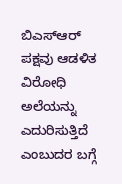ಬಿಎಸ್ಆರ್ ಪಕ್ಷವು ಆಡಳಿತ ವಿರೋಧಿ ಅಲೆಯನ್ನು ಎದುರಿಸುತ್ತಿದೆ ಎಂಬುದರ ಬಗ್ಗೆ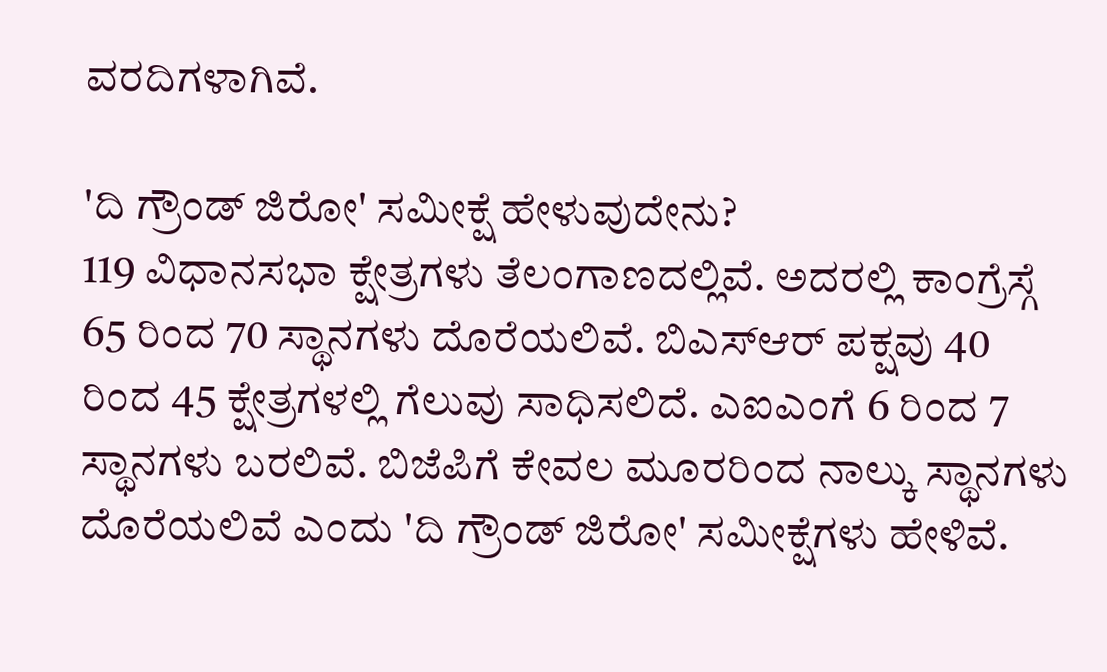ವರದಿಗಳಾಗಿವೆ.

'ದಿ ಗ್ರೌಂಡ್ ಜಿರೋ' ಸಮೀಕ್ಷೆ ಹೇಳುವುದೇನು?
119 ವಿಧಾನಸಭಾ ಕ್ಷೇತ್ರಗಳು ತೆಲಂಗಾಣದಲ್ಲಿವೆ. ಅದರಲ್ಲಿ ಕಾಂಗ್ರೆಸ್ಗೆ 65 ರಿಂದ 70 ಸ್ಥಾನಗಳು ದೊರೆಯಲಿವೆ. ಬಿಎಸ್ಆರ್ ಪಕ್ಷವು 40 ರಿಂದ 45 ಕ್ಷೇತ್ರಗಳಲ್ಲಿ ಗೆಲುವು ಸಾಧಿಸಲಿದೆ. ಎಐಎಂಗೆ 6 ರಿಂದ 7 ಸ್ಥಾನಗಳು ಬರಲಿವೆ. ಬಿಜೆಪಿಗೆ ಕೇವಲ ಮೂರರಿಂದ ನಾಲ್ಕು ಸ್ಥಾನಗಳು ದೊರೆಯಲಿವೆ ಎಂದು 'ದಿ ಗ್ರೌಂಡ್ ಜಿರೋ' ಸಮೀಕ್ಷೆಗಳು ಹೇಳಿವೆ.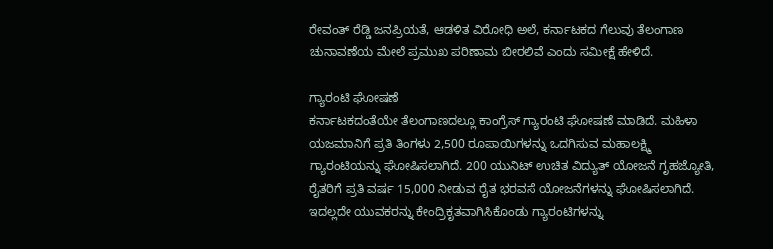ರೇವಂತ್ ರೆಡ್ಡಿ ಜನಪ್ರಿಯತೆ, ಆಡಳಿತ ವಿರೋಧಿ ಅಲೆ, ಕರ್ನಾಟಕದ ಗೆಲುವು ತೆಲಂಗಾಣ ಚುನಾವಣೆಯ ಮೇಲೆ ಪ್ರಮುಖ ಪರಿಣಾಮ ಬೀರಲಿವೆ ಎಂದು ಸಮೀಕ್ಷೆ ಹೇಳಿದೆ.

ಗ್ಯಾರಂಟಿ ಘೋಷಣೆ
ಕರ್ನಾಟಕದಂತೆಯೇ ತೆಲಂಗಾಣದಲ್ಲೂ ಕಾಂಗ್ರೆಸ್ ಗ್ಯಾರಂಟಿ ಘೋಷಣೆ ಮಾಡಿದೆ. ಮಹಿಳಾ ಯಜಮಾನಿಗೆ ಪ್ರತಿ ತಿಂಗಳು 2,500 ರೂಪಾಯಿಗಳನ್ನು ಒದಗಿಸುವ ಮಹಾಲಕ್ಷ್ಮಿ ಗ್ಯಾರಂಟಿಯನ್ನು ಘೋಷಿಸಲಾಗಿದೆ. 200 ಯುನಿಟ್ ಉಚಿತ ವಿದ್ಯುತ್ ಯೋಜನೆ ಗೃಹಜ್ಯೋತಿ, ರೈತರಿಗೆ ಪ್ರತಿ ವರ್ಷ 15,000 ನೀಡುವ ರೈತ ಭರವಸೆ ಯೋಜನೆಗಳನ್ನು ಘೋಷಿಸಲಾಗಿದೆ. ಇದಲ್ಲದೇ ಯುವಕರನ್ನು ಕೇಂದ್ರಿಕೃತವಾಗಿಸಿಕೊಂಡು ಗ್ಯಾರಂಟಿಗಳನ್ನು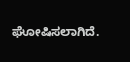ಘೋಷಿಸಲಾಗಿದೆ.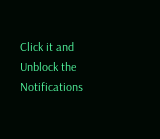Click it and Unblock the Notifications